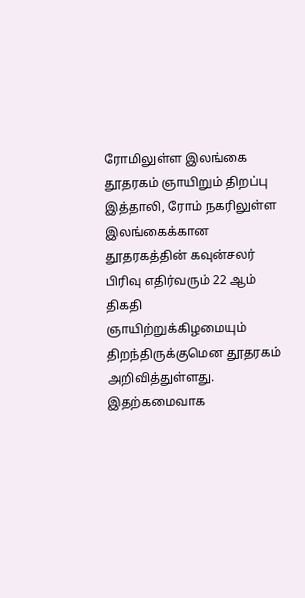ரோமிலுள்ள இலங்கை தூதரகம் ஞாயிறும் திறப்பு
இத்தாலி, ரோம் நகரிலுள்ள இலங்கைக்கான தூதரகத்தின் கவுன்சலர் பிரிவு எதிர்வரும் 22 ஆம் திகதி ஞாயிற்றுக்கிழமையும் திறந்திருக்குமென தூதரகம் அறிவித்துள்ளது. இதற்கமைவாக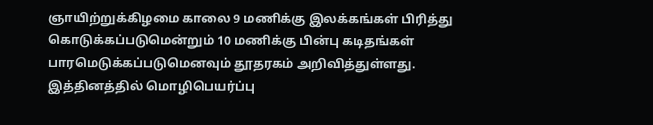ஞாயிற்றுக்கிழமை காலை 9 மணிக்கு இலக்கங்கள் பிரித்து கொடுக்கப்படுமென்றும் 10 மணிக்கு பின்பு கடிதங்கள் பாரமெடுக்கப்படுமெனவும் தூதரகம் அறிவித்துள்ளது. இத்தினத்தில் மொழிபெயர்ப்பு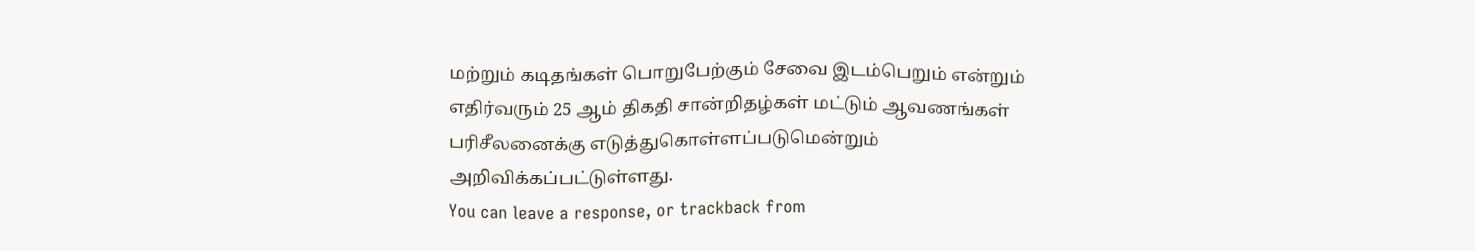மற்றும் கடிதங்கள் பொறுபேற்கும் சேவை இடம்பெறும் என்றும் எதிர்வரும் 25 ஆம் திகதி சான்றிதழ்கள் மட்டும் ஆவணங்கள் பரிசீலனைக்கு எடுத்துகொள்ளப்படுமென்றும் அறிவிக்கப்பட்டுள்ளது.
You can leave a response, or trackback from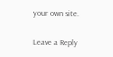your own site.

Leave a Reply